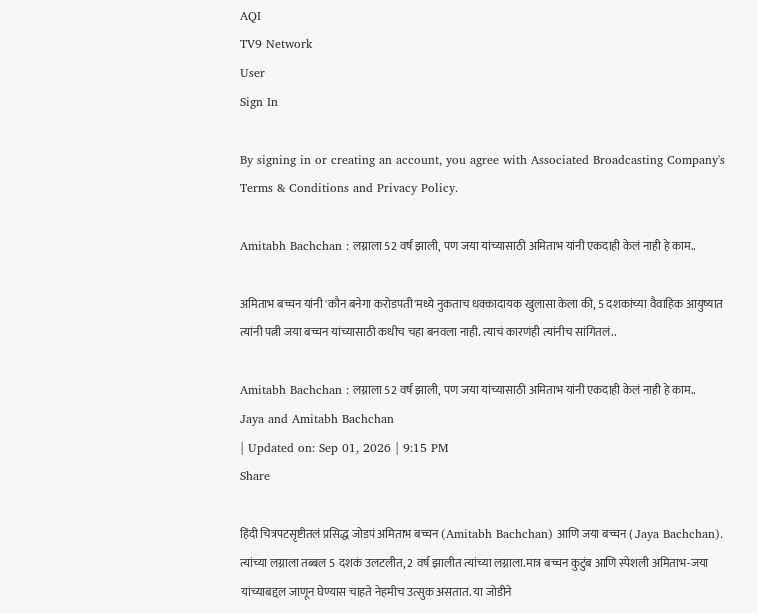AQI
TV9 Network
User
Sign In

By signing in or creating an account, you agree with Associated Broadcasting Company's Terms & Conditions and Privacy Policy.

Amitabh Bachchan : लग्नाला 52 वर्षं झाली, पण जया यांच्यासाठी अमिताभ यांनी एकदाही केलं नाही हे काम..

अमिताभ बच्चन यांनी 'कौन बनेगा करोडपती'मध्ये नुकताच धक्कादायक खुलासा केला की, 5 दशकांच्या वैवाहिक आयुष्यात त्यांनी पत्नी जया बच्चन यांच्यासाठी कधीच चहा बनवला नाही. त्याचं कारणंही त्यांनीच सांगितलं..

Amitabh Bachchan : लग्नाला 52 वर्षं झाली, पण जया यांच्यासाठी अमिताभ यांनी एकदाही केलं नाही हे काम..
Jaya and Amitabh Bachchan
| Updated on: Sep 01, 2026 | 9:15 PM
Share

हिंदी चित्रपटसृष्टीतलं प्रसिद्ध जोडपं अमिताभ बच्चन (Amitabh Bachchan) आणि जया बच्चन ( Jaya Bachchan). त्यांच्या लग्नाला तब्बल 5 दशकं उलटलीत, 2 वर्ष झालीत त्यांच्या लग्नाला.मात्र बच्चन कुटुंब आणि स्पेशली अमिताभ-जया यांच्याबद्दल जाणून घेण्यास चाहते नेहमीच उत्सुक असतात. या जोडीने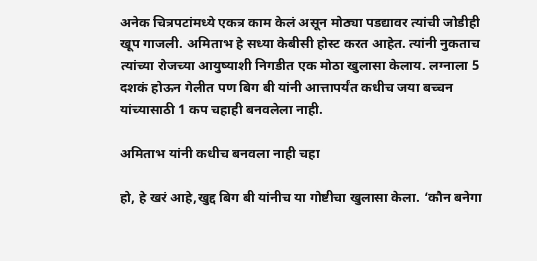अनेक चित्रपटांमध्ये एकत्र काम केलं असून मोठ्या पडद्यावर त्यांची जोडीही खूप गाजली. अमिताभ हे सध्या केबीसी होस्ट करत आहेत. त्यांनी नुकताच त्यांच्या रोजच्या आयुष्याशी निगडीत एक मोठा खुलासा केलाय. लग्नाला 5 दशकं होऊन गेलीत पण बिग बी यांनी आत्तापर्यंत कधीच जया बच्चन यांच्यासाठी 1 कप चहाही बनवलेला नाही.

अमिताभ यांनी कधीच बनवला नाही चहा

हो, हे खरं आहे,खुद्द बिग बी यांनीच या गोष्टीचा खुलासा केला. ‘कौन बनेगा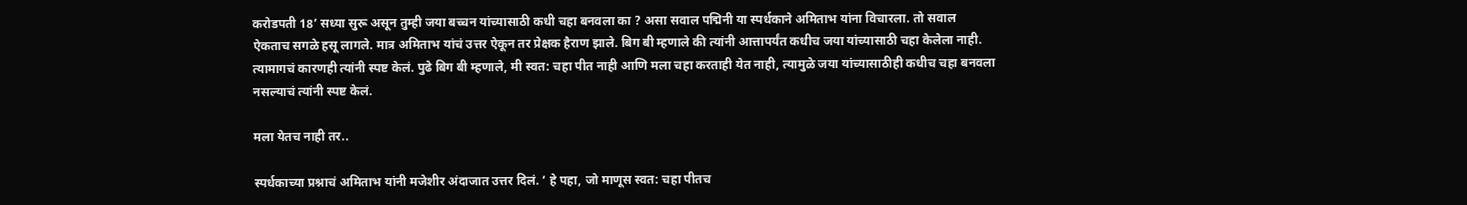करोडपती 18’ सध्या सुरू असून तुम्ही जया बच्चन यांच्यासाठी कधी चहा बनवला का ? असा सवाल पद्मिनी या स्पर्धकाने अमिताभ यांना विचारला. तो सवाल ऐकताच सगळे हसू लागले. मात्र अमिताभ यांचं उत्तर ऐकून तर प्रेक्षक हैराण झाले. बिग बी म्हणाले की त्यांनी आत्तापर्यंत कधीच जया यांच्यासाठी चहा केलेला नाही. त्यामागचं कारणही त्यांनी स्पष्ट केलं. पुढे बिग बी म्हणाले, मी स्वत: चहा पीत नाही आणि मला चहा करताही येत नाही, त्यामुळे जया यांच्यासाठीही कधीच चहा बनवला नसल्याचं त्यांनी स्पष्ट केलं.

मला येतच नाही तर..

स्पर्धकाच्या प्रश्नाचं अमिताभ यांनी मजेशीर अंदाजात उत्तर दिलं. ‘ हे पहा, जो माणूस स्वत: चहा पीतच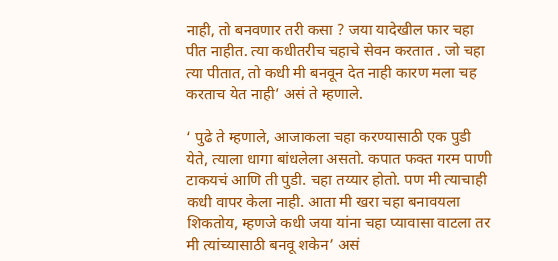नाही, तो बनवणार तरी कसा ? जया यादेखील फार चहा पीत नाहीत. त्या कधीतरीच चहाचे सेवन करतात . जो चहा त्या पीतात, तो कधी मी बनवून देत नाही कारण मला चह करताच येत नाही’ असं ते म्हणाले.

‘ पुढे ते म्हणाले, आजाकला चहा करण्यासाठी एक पुडी येते, त्याला धागा बांधलेला असतो. कपात फक्त गरम पाणी टाकयचं आणि ती पुडी. चहा तय्यार होतो. पण मी त्याचाही कधी वापर केला नाही. आता मी खरा चहा बनावयला शिकतोय, म्हणजे कधी जया यांना चहा प्यावासा वाटला तर मी त्यांच्यासाठी बनवू शकेन’ असं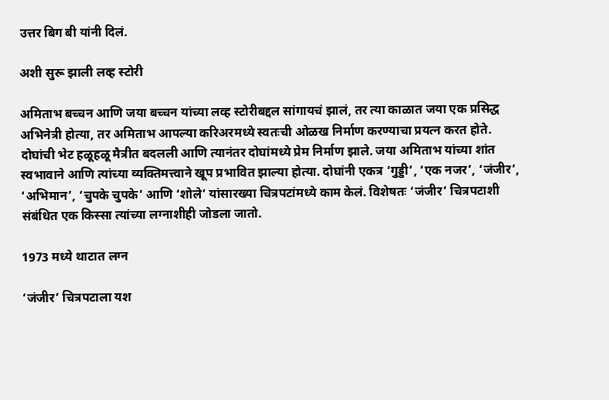उत्तर बिग बी यांनी दिलं.

अशी सुरू झाली लव्ह स्टोरी

अमिताभ बच्चन आणि जया बच्चन यांच्या लव्ह स्टोरीबद्दल सांगायचं झालं, तर त्या काळात जया एक प्रसिद्ध अभिनेत्री होत्या, तर अमिताभ आपल्या करिअरमध्ये स्वतःची ओळख निर्माण करण्याचा प्रयत्न करत होते. दोघांची भेट हळूहळू मैत्रीत बदलली आणि त्यानंतर दोघांमध्ये प्रेम निर्माण झाले. जया अमिताभ यांच्या शांत स्वभावाने आणि त्यांच्या व्यक्तिमत्त्वाने खूप प्रभावित झाल्या होत्या. दोघांनी एकत्र ‘गुड्डी’, ‘एक नजर’, ‘जंजीर’, ‘अभिमान’, ‘चुपके चुपके’ आणि ‘शोले’ यांसारख्या चित्रपटांमध्ये काम केलं. विशेषतः ‘जंजीर’ चित्रपटाशी संबंधित एक किस्सा त्यांच्या लग्नाशीही जोडला जातो.

1973 मध्ये थाटात लग्न

‘जंजीर’ चित्रपटाला यश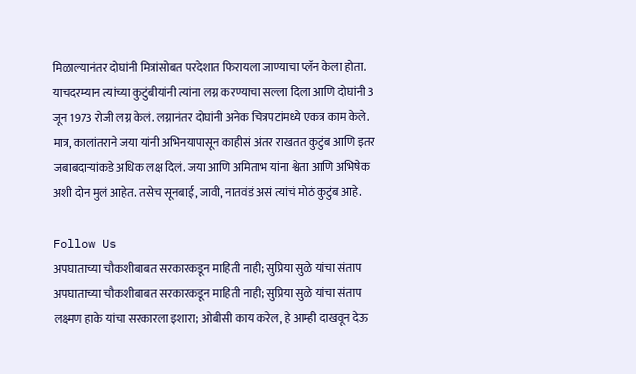मिळाल्यानंतर दोघांनी मित्रांसोबत परदेशात फिरायला जाण्याचा प्लॅन केला होता. याचदरम्यान त्यांच्या कुटुंबीयांनी त्यांना लग्न करण्याचा सल्ला दिला आणि दोघांनी 3 जून 1973 रोजी लग्न केलं. लग्नानंतर दोघांनी अनेक चित्रपटांमध्ये एकत्र काम केले. मात्र, कालांतराने जया यांनी अभिनयापासून काहीसं अंतर राखतत कुटुंब आणि इतर जबाबदाऱ्यांकडे अधिक लक्ष दिलं. जया आणि अमिताभ यांना श्वेता आणि अभिषेक अशी दोन मुलं आहेत. तसेच सूनबाई, जावी, नातवंडं असं त्यांचं मोठं कुटुंब आहे.

Follow Us
अपघाताच्या चौकशीबाबत सरकारकडून माहिती नाही; सुप्रिया सुळे यांचा संताप
अपघाताच्या चौकशीबाबत सरकारकडून माहिती नाही; सुप्रिया सुळे यांचा संताप
लक्ष्मण हाके यांचा सरकारला इशारा; ओबीसी काय करेल, हे आम्ही दाखवून देऊ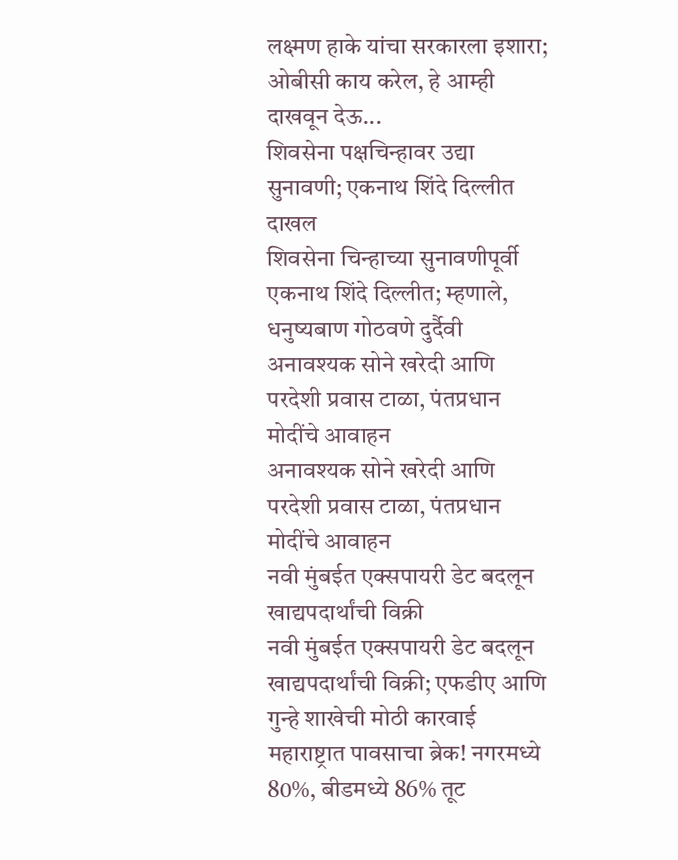लक्ष्मण हाके यांचा सरकारला इशारा; ओबीसी काय करेल, हे आम्ही दाखवून देऊ...
शिवसेना पक्षचिन्हावर उद्या सुनावणी; एकनाथ शिंदे दिल्लीत दाखल
शिवसेना चिन्हाच्या सुनावणीपूर्वी एकनाथ शिंदे दिल्लीत; म्हणाले, धनुष्यबाण गोठवणे दुर्दैवी
अनावश्यक सोने खरेदी आणि परदेशी प्रवास टाळा, पंतप्रधान मोदींचे आवाहन
अनावश्यक सोने खरेदी आणि परदेशी प्रवास टाळा, पंतप्रधान मोदींचे आवाहन
नवी मुंबईत एक्सपायरी डेट बदलून खाद्यपदार्थांची विक्री
नवी मुंबईत एक्सपायरी डेट बदलून खाद्यपदार्थांची विक्री; एफडीए आणि गुन्हे शाखेची मोठी कारवाई
महाराष्ट्रात पावसाचा ब्रेक! नगरमध्ये 80%, बीडमध्ये 86% तूट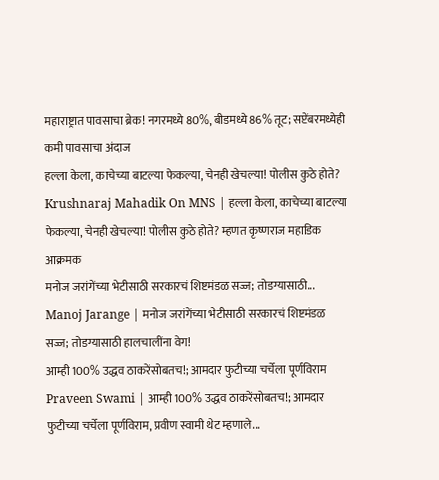महाराष्ट्रात पावसाचा ब्रेक! नगरमध्ये 80%, बीडमध्ये 86% तूट; सप्टेंबरमध्येही कमी पावसाचा अंदाज
हल्ला केला, काचेच्या बाटल्या फेकल्या, चेनही खेचल्या! पोलीस कुठे होते?
Krushnaraj Mahadik On MNS | हल्ला केला, काचेच्या बाटल्या फेकल्या, चेनही खेचल्या! पोलीस कुठे होते? म्हणत कृष्णराज महाडिक आक्रमक
मनोज जरांगेंच्या भेटीसाठी सरकारचं शिष्टमंडळ सज्ज; तोडग्यासाठी...
Manoj Jarange | मनोज जरांगेंच्या भेटीसाठी सरकारचं शिष्टमंडळ सज्ज; तोडग्यासाठी हालचालींना वेग!
आम्ही 100% उद्धव ठाकरेंसोबतच!; आमदार फुटीच्या चर्चेला पूर्णविराम
Praveen Swami | आम्ही 100% उद्धव ठाकरेंसोबतच!; आमदार फुटीच्या चर्चेला पूर्णविराम, प्रवीण स्वामी थेट म्हणाले...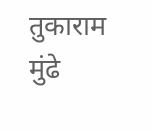तुकाराम मुंढे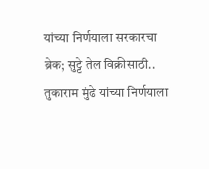यांच्या निर्णयाला सरकारचा ब्रेक; सुट्टे तेल विक्रीसाठी..
तुकाराम मुंढे यांच्या निर्णयाला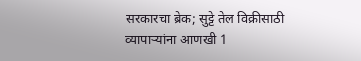सरकारचा ब्रेक; सुट्टे तेल विक्रीसाठी व्यापाऱ्यांना आणखी 1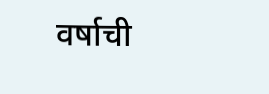वर्षाची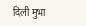दिली मुभा